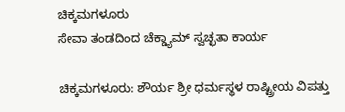ಚಿಕ್ಕಮಗಳೂರು
ಸೇವಾ ತಂಡದಿಂದ ಚೆಕ್ಡ್ಯಾಮ್ ಸ್ವಚ್ಛತಾ ಕಾರ್ಯ

ಚಿಕ್ಕಮಗಳೂರು: ಶೌರ್ಯ ಶ್ರೀ ಧರ್ಮಸ್ಥಳ ರಾಷ್ಟ್ರೀಯ ವಿಪತ್ತು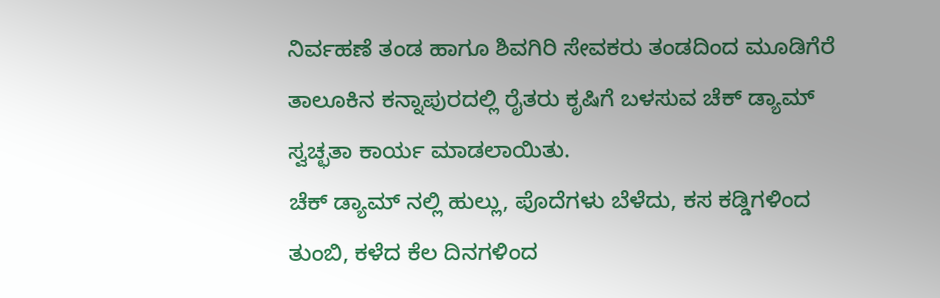ನಿರ್ವಹಣೆ ತಂಡ ಹಾಗೂ ಶಿವಗಿರಿ ಸೇವಕರು ತಂಡದಿಂದ ಮೂಡಿಗೆರೆ ತಾಲೂಕಿನ ಕನ್ನಾಪುರದಲ್ಲಿ ರೈತರು ಕೃಷಿಗೆ ಬಳಸುವ ಚೆಕ್ ಡ್ಯಾಮ್ ಸ್ವಚ್ಛತಾ ಕಾರ್ಯ ಮಾಡಲಾಯಿತು.
ಚೆಕ್ ಡ್ಯಾಮ್ ನಲ್ಲಿ ಹುಲ್ಲು, ಪೊದೆಗಳು ಬೆಳೆದು, ಕಸ ಕಡ್ಡಿಗಳಿಂದ ತುಂಬಿ, ಕಳೆದ ಕೆಲ ದಿನಗಳಿಂದ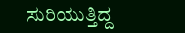ಸುರಿಯುತ್ತಿದ್ದ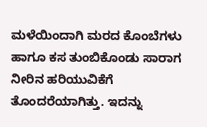ಮಳೆಯಿಂದಾಗಿ ಮರದ ಕೊಂಬೆಗಳು ಹಾಗೂ ಕಸ ತುಂಬಿಕೊಂಡು ಸಾರಾಗ ನೀರಿನ ಹರಿಯುವಿಕೆಗೆ ತೊಂದರೆಯಾಗಿತ್ತು. ಇದನ್ನು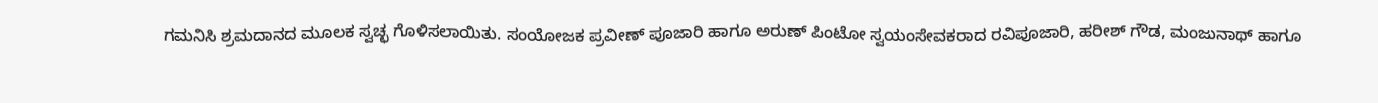ಗಮನಿಸಿ ಶ್ರಮದಾನದ ಮೂಲಕ ಸ್ವಚ್ಛ ಗೊಳಿಸಲಾಯಿತು. ಸಂಯೋಜಕ ಪ್ರವೀಣ್ ಪೂಜಾರಿ ಹಾಗೂ ಅರುಣ್ ಪಿಂಟೋ ಸ್ವಯಂಸೇವಕರಾದ ರವಿಪೂಜಾರಿ, ಹರೀಶ್ ಗೌಡ, ಮಂಜುನಾಥ್ ಹಾಗೂ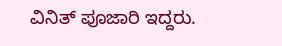ವಿನಿತ್ ಪೂಜಾರಿ ಇದ್ದರು.